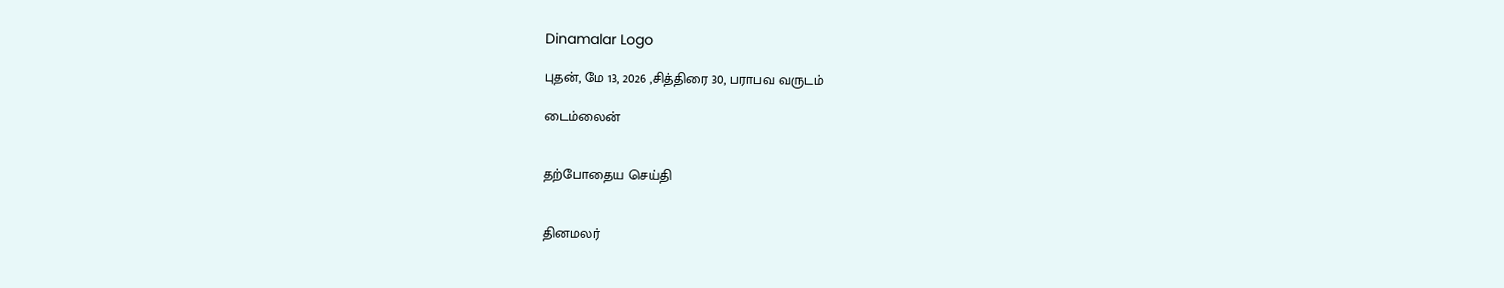Dinamalar Logo

புதன், மே 13, 2026 ,சித்திரை 30, பராபவ வருடம்

டைம்லைன்


தற்போதைய செய்தி


தினமலர்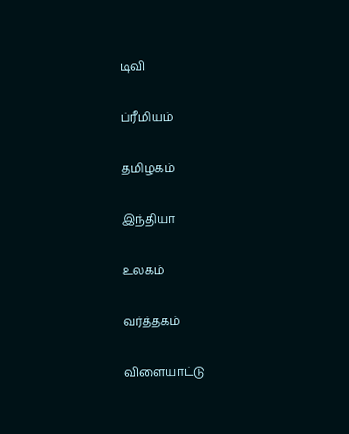டிவி


ப்ரீமியம்


தமிழகம்


இந்தியா


உலகம்


வர்த்தகம்


விளையாட்டு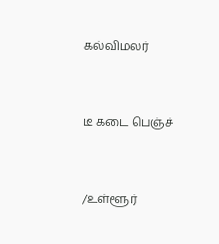கல்விமலர்


டீ கடை பெஞ்ச்


/உள்ளூர்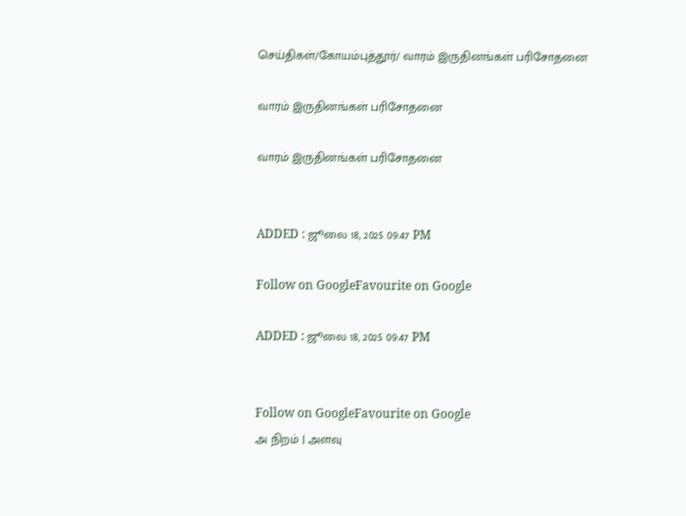செய்திகள்/கோயம்புத்தூர்/ வாரம் இருதினங்கள் பரிசோதனை

வாரம் இருதினங்கள் பரிசோதனை

வாரம் இருதினங்கள் பரிசோதனை


ADDED : ஜூலை 18, 2025 09:47 PM

Follow on GoogleFavourite on Google

ADDED : ஜூலை 18, 2025 09:47 PM


Follow on GoogleFavourite on Google
அ நிறம் | அளவு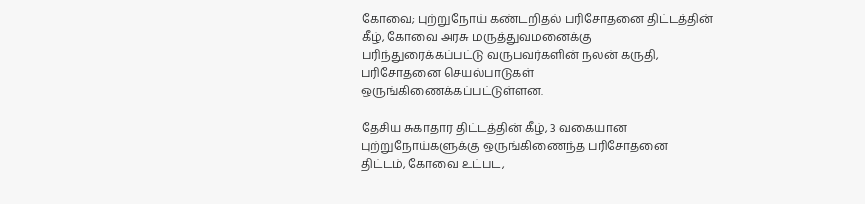கோவை; புற்றுநோய் கண்டறிதல் பரிசோதனை திட்டத்தின் கீழ், கோவை அரசு மருத்துவமனைக்கு பரிந்துரைக்கப்பட்டு வருபவர்களின் நலன் கருதி, பரிசோதனை செயல்பாடுகள் ஒருங்கிணைக்கப்பட்டுள்ளன.

தேசிய சுகாதார திட்டத்தின் கீழ், 3 வகையான புற்றுநோய்களுக்கு ஒருங்கிணைந்த பரிசோதனை திட்டம், கோவை உட்பட,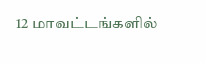12 மாவட்டங்களில்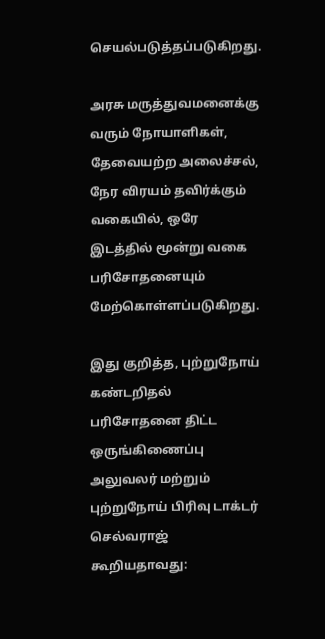செயல்படுத்தப்படுகிறது.

அரசு மருத்துவமனைக்கு வரும் நோயாளிகள், தேவையற்ற அலைச்சல், நேர விரயம் தவிர்க்கும் வகையில், ஒரே இடத்தில் மூன்று வகை பரிசோதனையும் மேற்கொள்ளப்படுகிறது.

இது குறித்த, புற்றுநோய் கண்டறிதல் பரிசோதனை திட்ட ஒருங்கிணைப்பு அலுவலர் மற்றும் புற்றுநோய் பிரிவு டாக்டர் செல்வராஜ் கூறியதாவது: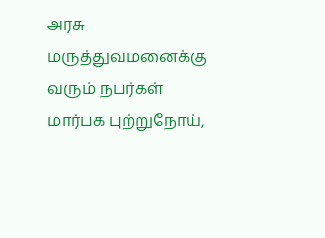அரசு மருத்துவமனைக்கு வரும் நபர்கள் மார்பக புற்றுநோய்,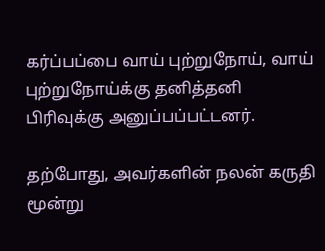கர்ப்பப்பை வாய் புற்றுநோய், வாய் புற்றுநோய்க்கு தனித்தனி பிரிவுக்கு அனுப்பப்பட்டனர்.

தற்போது, அவர்களின் நலன் கருதி மூன்று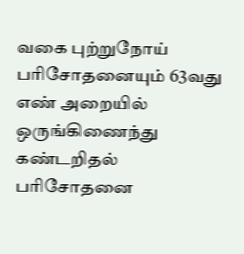வகை புற்றுநோய் பரிசோதனையும் 63வது எண் அறையில் ஒருங்கிணைந்து கண்டறிதல் பரிசோதனை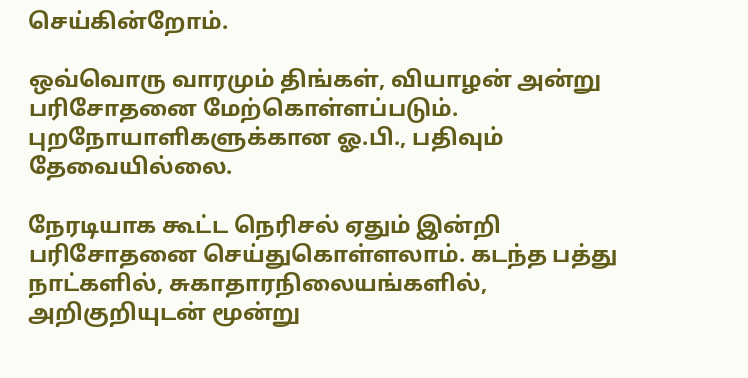செய்கின்றோம்.

ஒவ்வொரு வாரமும் திங்கள், வியாழன் அன்று பரிசோதனை மேற்கொள்ளப்படும். புறநோயாளிகளுக்கான ஓ.பி., பதிவும் தேவையில்லை.

நேரடியாக கூட்ட நெரிசல் ஏதும் இன்றி பரிசோதனை செய்துகொள்ளலாம். கடந்த பத்து நாட்களில், சுகாதாரநிலையங்களில், அறிகுறியுடன் மூன்று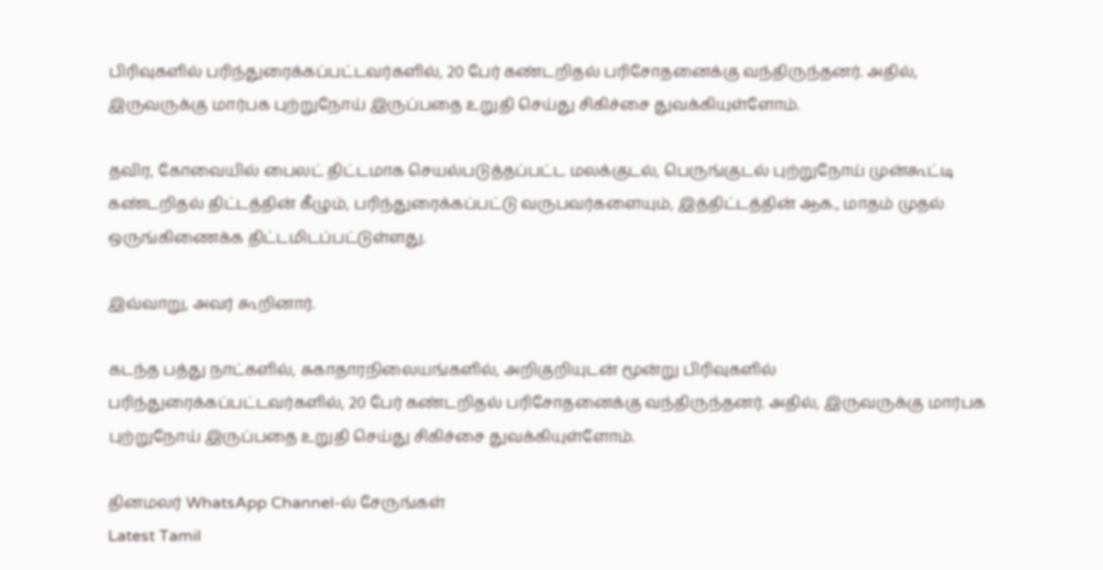பிரிவுகளில் பரிந்துரைக்கப்பட்டவர்களில், 20 பேர் கண்டறிதல் பரிசோதனைக்கு வந்திருந்தனர். அதில், இருவருக்கு மார்பக புற்றுநோய் இருப்பதை உறுதி செய்து சிகிச்சை துவக்கியுள்ளோம்.

தவிர, கோவையில் பைலட் திட்டமாக செயல்படுத்தப்பட்ட மலக்குடல், பெருங்குடல் புற்றுநோய் முன்கூட்டி கண்டறிதல் திட்டத்தின் கீழும், பரிந்துரைக்கப்பட்டு வருபவர்களையும், இத்திட்டத்தின் ஆக., மாதம் முதல் ஒருங்கிணைக்க திட்டமிடப்பட்டுள்ளது.

இவ்வாறு, அவர் கூறினார்.

கடந்த பத்து நாட்களில், சுகாதாரநிலையங்களில், அறிகுறியுடன் மூன்று பிரிவுகளில் பரிந்துரைக்கப்பட்டவர்களில், 20 பேர் கண்டறிதல் பரிசோதனைக்கு வந்திருந்தனர். அதில், இருவருக்கு மார்பக புற்றுநோய் இருப்பதை உறுதி செய்து சிகிச்சை துவக்கியுள்ளோம்.

தினமலர் WhatsApp Channel-ல் சேருங்கள்
Latest Tamil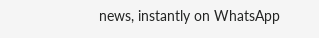news, instantly on WhatsApp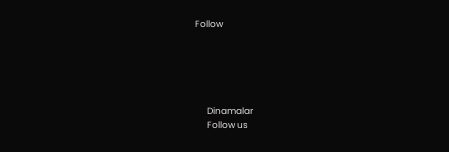Follow





      Dinamalar
      Follow us